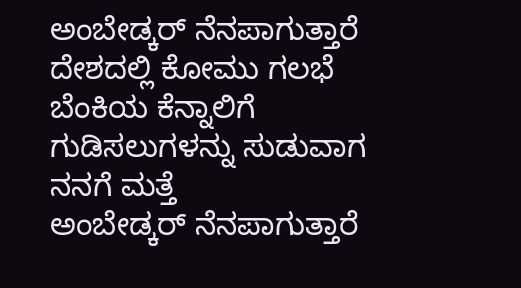ಅಂಬೇಡ್ಕರ್ ನೆನಪಾಗುತ್ತಾರೆ
ದೇಶದಲ್ಲಿ ಕೋಮು ಗಲಭೆ
ಬೆಂಕಿಯ ಕೆನ್ನಾಲಿಗೆ
ಗುಡಿಸಲುಗಳನ್ನು ಸುಡುವಾಗ
ನನಗೆ ಮತ್ತೆ
ಅಂಬೇಡ್ಕರ್ ನೆನಪಾಗುತ್ತಾರೆ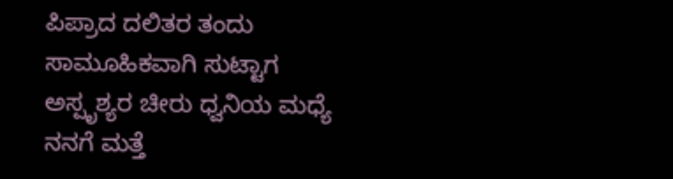ಪಿಪ್ರಾದ ದಲಿತರ ತಂದು
ಸಾಮೂಹಿಕವಾಗಿ ಸುಟ್ಟಾಗ
ಅಸ್ಪೃಶ್ಯರ ಚೀರು ಧ್ವನಿಯ ಮಧ್ಯೆ
ನನಗೆ ಮತ್ತೆ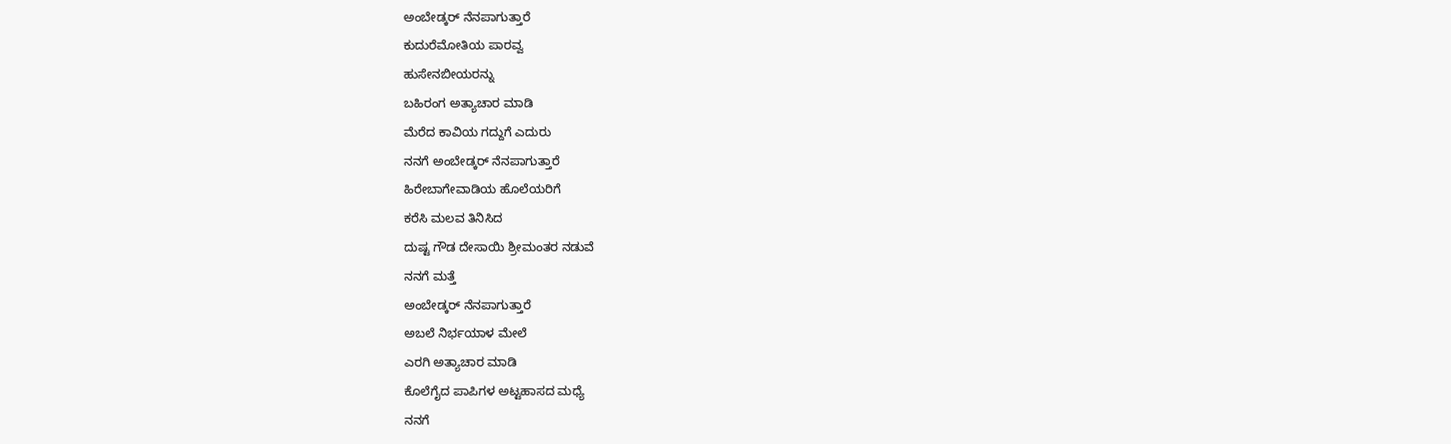ಅಂಬೇಡ್ಕರ್ ನೆನಪಾಗುತ್ತಾರೆ
ಕುದುರೆಮೋತಿಯ ಪಾರವ್ವ
ಹುಸೇನಬೀಯರನ್ನು
ಬಹಿರಂಗ ಅತ್ಯಾಚಾರ ಮಾಡಿ
ಮೆರೆದ ಕಾವಿಯ ಗದ್ದುಗೆ ಎದುರು
ನನಗೆ ಅಂಬೇಡ್ಕರ್ ನೆನಪಾಗುತ್ತಾರೆ
ಹಿರೇಬಾಗೇವಾಡಿಯ ಹೊಲೆಯರಿಗೆ
ಕರೆಸಿ ಮಲವ ತಿನಿಸಿದ
ದುಷ್ಟ ಗೌಡ ದೇಸಾಯಿ ಶ್ರೀಮಂತರ ನಡುವೆ
ನನಗೆ ಮತ್ತೆ
ಅಂಬೇಡ್ಕರ್ ನೆನಪಾಗುತ್ತಾರೆ
ಅಬಲೆ ನಿರ್ಭಯಾಳ ಮೇಲೆ
ಎರಗಿ ಅತ್ಯಾಚಾರ ಮಾಡಿ
ಕೊಲೆಗೈದ ಪಾಪಿಗಳ ಅಟ್ಟಹಾಸದ ಮಧ್ಯೆ
ನನಗೆ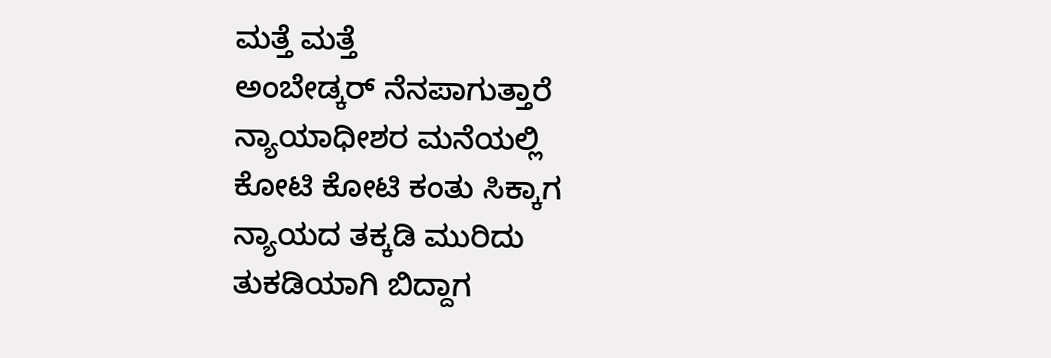ಮತ್ತೆ ಮತ್ತೆ
ಅಂಬೇಡ್ಕರ್ ನೆನಪಾಗುತ್ತಾರೆ
ನ್ಯಾಯಾಧೀಶರ ಮನೆಯಲ್ಲಿ
ಕೋಟಿ ಕೋಟಿ ಕಂತು ಸಿಕ್ಕಾಗ
ನ್ಯಾಯದ ತಕ್ಕಡಿ ಮುರಿದು
ತುಕಡಿಯಾಗಿ ಬಿದ್ದಾಗ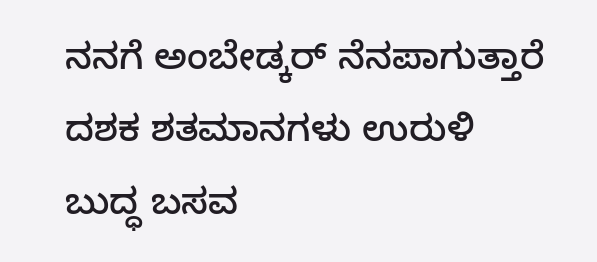ನನಗೆ ಅಂಬೇಡ್ಕರ್ ನೆನಪಾಗುತ್ತಾರೆ
ದಶಕ ಶತಮಾನಗಳು ಉರುಳಿ
ಬುದ್ಧ ಬಸವ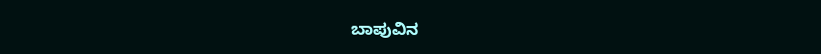ಬಾಪುವಿನ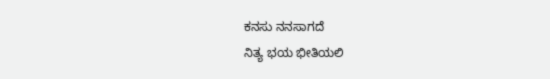ಕನಸು ನನಸಾಗದೆ
ನಿತ್ಯ ಭಯ ಭೀತಿಯಲಿ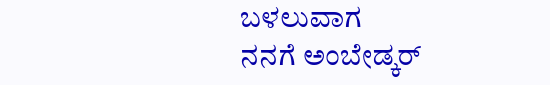ಬಳಲುವಾಗ
ನನಗೆ ಅಂಬೇಡ್ಕರ್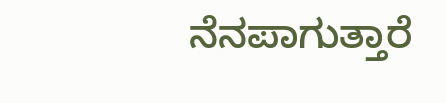ನೆನಪಾಗುತ್ತಾರೆ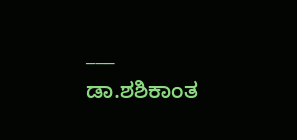___
ಡಾ.ಶಶಿಕಾಂತ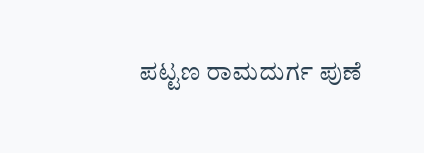ಪಟ್ಟಣ ರಾಮದುರ್ಗ ಪುಣೆ